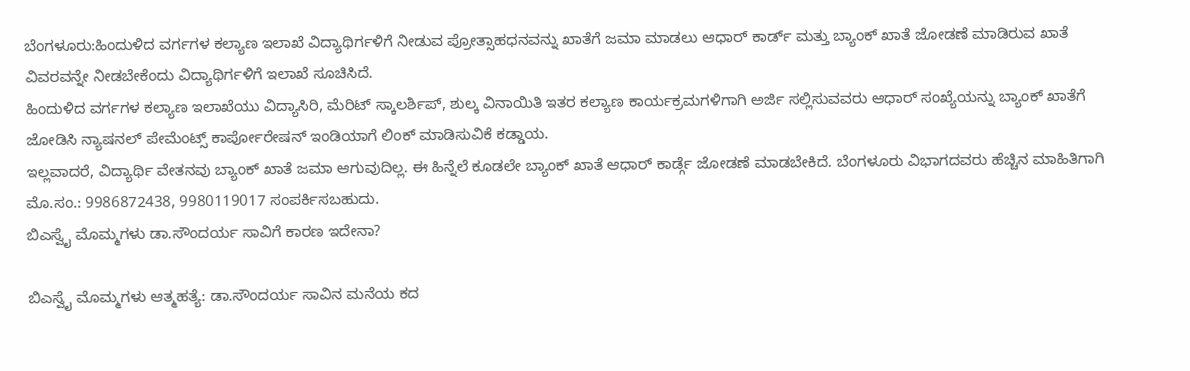ಬೆಂಗಳೂರು:ಹಿಂದುಳಿದ ವರ್ಗಗಳ ಕಲ್ಯಾಣ ಇಲಾಖೆ ವಿದ್ಯಾಥಿರ್ಗಳಿಗೆ ನೀಡುವ ಪ್ರೋತ್ಸಾಹಧನವನ್ನು ಖಾತೆಗೆ ಜಮಾ ಮಾಡಲು ಆಧಾರ್ ಕಾರ್ಡ್ ಮತ್ತು ಬ್ಯಾಂಕ್ ಖಾತೆ ಜೋಡಣೆ ಮಾಡಿರುವ ಖಾತೆ ವಿವರವನ್ನೇ ನೀಡಬೇಕೆಂದು ವಿದ್ಯಾಥಿರ್ಗಳಿಗೆ ಇಲಾಖೆ ಸೂಚಿಸಿದೆ.
ಹಿಂದುಳಿದ ವರ್ಗಗಳ ಕಲ್ಯಾಣ ಇಲಾಖೆಯು ವಿದ್ಯಾಸಿರಿ, ಮೆರಿಟ್ ಸ್ಕಾಲರ್ಶಿಪ್, ಶುಲ್ಕ ವಿನಾಯಿತಿ ಇತರ ಕಲ್ಯಾಣ ಕಾರ್ಯಕ್ರಮಗಳಿಗಾಗಿ ಅರ್ಜಿ ಸಲ್ಲಿಸುವವರು ಆಧಾರ್ ಸಂಖ್ಯೆಯನ್ನು ಬ್ಯಾಂಕ್ ಖಾತೆಗೆ ಜೋಡಿಸಿ ನ್ಯಾಷನಲ್ ಪೇಮೆಂಟ್ಸ್ ಕಾರ್ಪೋರೇಷನ್ ಇಂಡಿಯಾಗೆ ಲಿಂಕ್ ಮಾಡಿಸುವಿಕೆ ಕಡ್ಡಾಯ.
ಇಲ್ಲವಾದರೆ, ವಿದ್ಯಾರ್ಥಿ ವೇತನವು ಬ್ಯಾಂಕ್ ಖಾತೆ ಜಮಾ ಆಗುವುದಿಲ್ಲ. ಈ ಹಿನ್ನೆಲೆ ಕೂಡಲೇ ಬ್ಯಾಂಕ್ ಖಾತೆ ಆಧಾರ್ ಕಾರ್ಡ್ಗೆ ಜೋಡಣೆ ಮಾಡಬೇಕಿದೆ. ಬೆಂಗಳೂರು ವಿಭಾಗದವರು ಹೆಚ್ಚಿನ ಮಾಹಿತಿಗಾಗಿ ಮೊ.ಸಂ.: 9986872438, 9980119017 ಸಂಪರ್ಕಿಸಬಹುದು.
ಬಿಎಸ್ವೈ ಮೊಮ್ಮಗಳು ಡಾ.ಸೌಂದರ್ಯ ಸಾವಿಗೆ ಕಾರಣ ಇದೇನಾ?

ಬಿಎಸ್ವೈ ಮೊಮ್ಮಗಳು ಆತ್ಮಹತ್ಯೆ: ಡಾ.ಸೌಂದರ್ಯ ಸಾವಿನ ಮನೆಯ ಕದ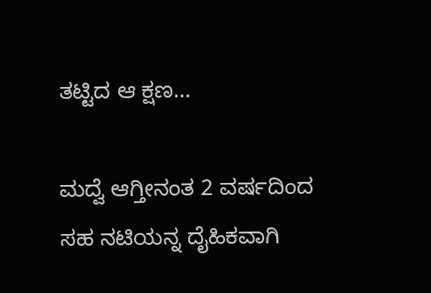ತಟ್ಟಿದ ಆ ಕ್ಷಣ…

ಮದ್ವೆ ಆಗ್ತೀನಂತ 2 ವರ್ಷದಿಂದ ಸಹ ನಟಿಯನ್ನ ದೈಹಿಕವಾಗಿ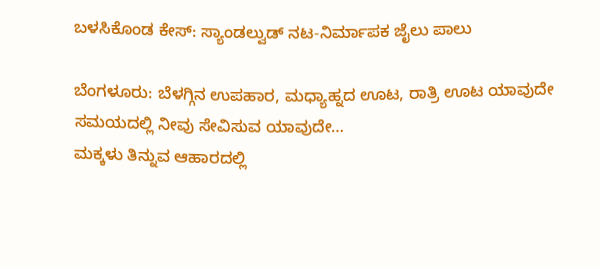ಬಳಸಿಕೊಂಡ ಕೇಸ್: ಸ್ಯಾಂಡಲ್ವುಡ್ ನಟ-ನಿರ್ಮಾಪಕ ಜೈಲು ಪಾಲು

ಬೆಂಗಳೂರು: ಬೆಳಗ್ಗಿನ ಉಪಹಾರ, ಮಧ್ಯಾಹ್ನದ ಊಟ, ರಾತ್ರಿ ಊಟ ಯಾವುದೇ ಸಮಯದಲ್ಲಿ ನೀವು ಸೇವಿಸುವ ಯಾವುದೇ…
ಮಕ್ಕಳು ತಿನ್ನುವ ಆಹಾರದಲ್ಲಿ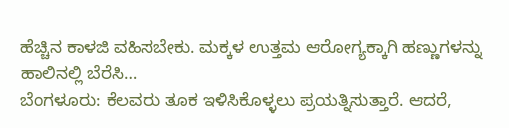ಹೆಚ್ಚಿನ ಕಾಳಜಿ ವಹಿಸಬೇಕು. ಮಕ್ಕಳ ಉತ್ತಮ ಆರೋಗ್ಯಕ್ಕಾಗಿ ಹಣ್ಣುಗಳನ್ನು ಹಾಲಿನಲ್ಲಿ ಬೆರೆಸಿ…
ಬೆಂಗಳೂರು: ಕೆಲವರು ತೂಕ ಇಳಿಸಿಕೊಳ್ಳಲು ಪ್ರಯತ್ನಿಸುತ್ತಾರೆ. ಆದರೆ,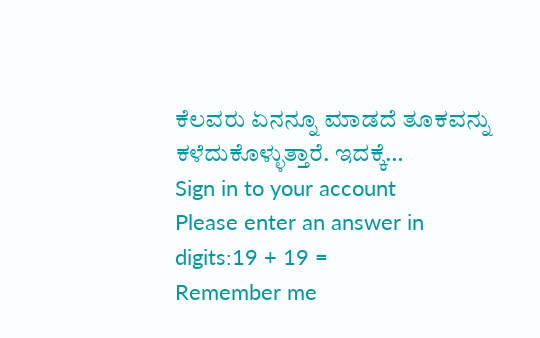ಕೆಲವರು ಏನನ್ನೂ ಮಾಡದೆ ತೂಕವನ್ನು ಕಳೆದುಕೊಳ್ಳುತ್ತಾರೆ. ಇದಕ್ಕೆ…
Sign in to your account
Please enter an answer in digits:19 + 19 =
Remember me